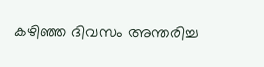കഴിഞ്ഞ ദിവസം അന്തരിച്ച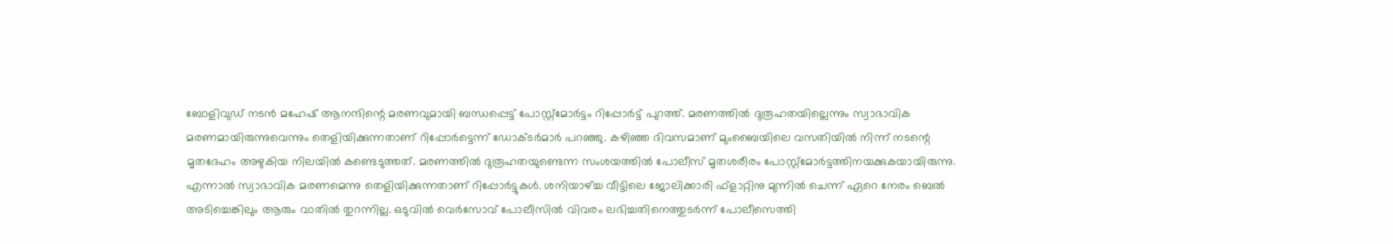ബോളിവുഡ് നടൻ മഹേഷ് ആനന്ദിന്റെ മരണവുമായി ബന്ധപ്പെട്ട് പോസ്റ്റ്മോർട്ടം റിപ്പോർട്ട് പുറത്ത്. മരണത്തിൽ ദുരൂഹതയില്ലെന്നും സ്വാഭാവിക മരണമായിരുന്നുവെന്നും തെളിയിക്കുന്നതാണ് റിപ്പോർട്ടെന്ന് ഡോക്ടർമാർ പറഞ്ഞു. കഴിഞ്ഞ ദിവസമാണ് മുംബൈയിലെ വസതിയിൽ നിന്ന് നടന്റെ മൃതദേഹം അഴുകിയ നിലയിൽ കണ്ടെടുത്തത്. മരണത്തിൽ ദുരൂഹതയുണ്ടെന്ന സംശയത്തിൽ പോലീസ് മൃതശരീരം പോസ്റ്റ്മോർട്ടത്തിനയക്കുകയായിരുന്നു. എന്നാൽ സ്വാഭാവിക മരണമെന്നു തെളിയിക്കുന്നതാണ് റിപ്പോർട്ടുകൾ. ശനിയാഴ്ച്ച വീട്ടിലെ ജോലിക്കാരി ഫ്ളാറ്റിനു മുന്നിൽ ചെന്ന് ഏറെ നേരം ബെൽ അടിച്ചെങ്കിലും ആരും വാതിൽ തുറന്നില്ല. ഒടുവിൽ വെർസോവ് പോലീസിൽ വിവരം ലഭിച്ചതിനെത്തുടർന്ന് പോലീസെത്തി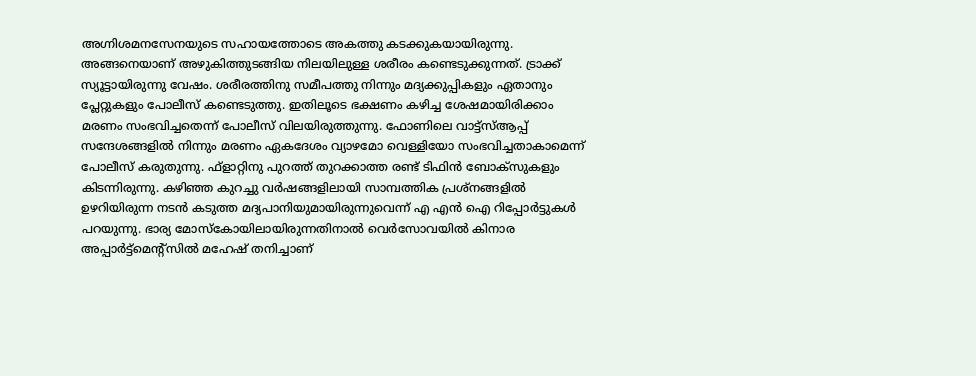അഗ്നിശമനസേനയുടെ സഹായത്തോടെ അകത്തു കടക്കുകയായിരുന്നു. അങ്ങനെയാണ് അഴുകിത്തുടങ്ങിയ നിലയിലുള്ള ശരീരം കണ്ടെടുക്കുന്നത്. ട്രാക്ക് സ്യൂട്ടായിരുന്നു വേഷം. ശരീരത്തിനു സമീപത്തു നിന്നും മദ്യക്കുപ്പികളും ഏതാനും പ്ലേറ്റുകളും പോലീസ് കണ്ടെടുത്തു. ഇതിലൂടെ ഭക്ഷണം കഴിച്ച ശേഷമായിരിക്കാം മരണം സംഭവിച്ചതെന്ന് പോലീസ് വിലയിരുത്തുന്നു. ഫോണിലെ വാട്ട്സ്ആപ്പ് സന്ദേശങ്ങളിൽ നിന്നും മരണം ഏകദേശം വ്യാഴമോ വെള്ളിയോ സംഭവിച്ചതാകാമെന്ന് പോലീസ് കരുതുന്നു. ഫ്ളാറ്റിനു പുറത്ത് തുറക്കാത്ത രണ്ട് ടിഫിൻ ബോക്സുകളും കിടന്നിരുന്നു. കഴിഞ്ഞ കുറച്ചു വർഷങ്ങളിലായി സാമ്പത്തിക പ്രശ്നങ്ങളിൽ ഉഴറിയിരുന്ന നടൻ കടുത്ത മദ്യപാനിയുമായിരുന്നുവെന്ന് എ എൻ ഐ റിപ്പോർട്ടുകൾ പറയുന്നു. ഭാര്യ മോസ്കോയിലായിരുന്നതിനാൽ വെർസോവയിൽ കിനാര അപ്പാർട്ട്മെന്റ്സിൽ മഹേഷ് തനിച്ചാണ്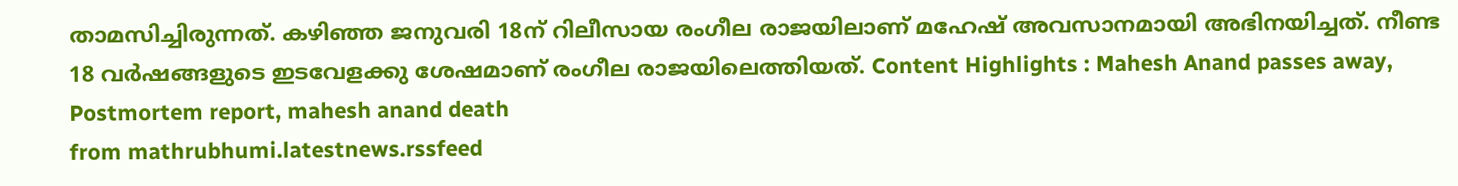താമസിച്ചിരുന്നത്. കഴിഞ്ഞ ജനുവരി 18ന് റിലീസായ രംഗീല രാജയിലാണ് മഹേഷ് അവസാനമായി അഭിനയിച്ചത്. നീണ്ട 18 വർഷങ്ങളുടെ ഇടവേളക്കു ശേഷമാണ് രംഗീല രാജയിലെത്തിയത്. Content Highlights : Mahesh Anand passes away, Postmortem report, mahesh anand death
from mathrubhumi.latestnews.rssfeed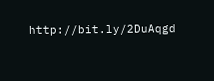http://bit.ly/2DuAqgd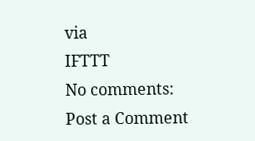via
IFTTT
No comments:
Post a Comment